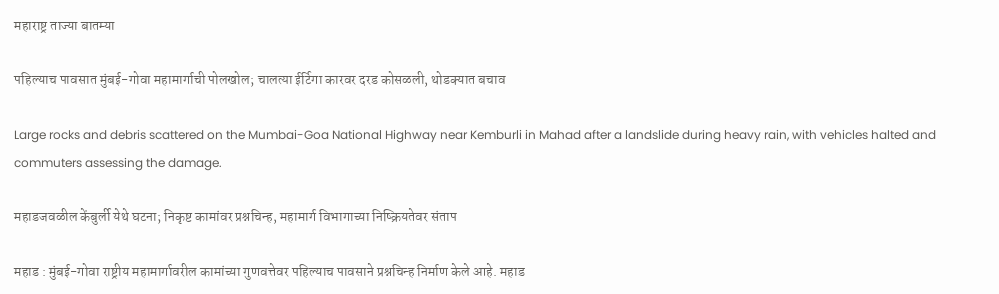महाराष्ट्र ताज्या बातम्या

पहिल्याच पावसात मुंबई-गोवा महामार्गाची पोलखोल; चालत्या ईर्टिगा कारवर दरड कोसळली, थोडक्यात बचाव

Large rocks and debris scattered on the Mumbai-Goa National Highway near Kemburli in Mahad after a landslide during heavy rain, with vehicles halted and commuters assessing the damage.

महाडजवळील केंबुर्ली येथे घटना; निकृष्ट कामांवर प्रश्नचिन्ह, महामार्ग विभागाच्या निष्क्रियतेवर संताप

महाड : मुंबई-गोवा राष्ट्रीय महामार्गावरील कामांच्या गुणवत्तेवर पहिल्याच पावसाने प्रश्नचिन्ह निर्माण केले आहे. महाड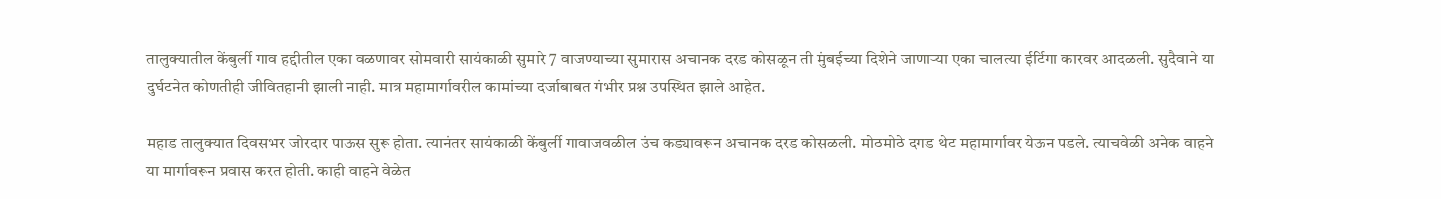तालुक्यातील केंबुर्ली गाव हद्दीतील एका वळणावर सोमवारी सायंकाळी सुमारे 7 वाजण्याच्या सुमारास अचानक दरड कोसळून ती मुंबईच्या दिशेने जाणाऱ्या एका चालत्या ईर्टिगा कारवर आदळली. सुदैवाने या दुर्घटनेत कोणतीही जीवितहानी झाली नाही. मात्र महामार्गावरील कामांच्या दर्जाबाबत गंभीर प्रश्न उपस्थित झाले आहेत.

महाड तालुक्यात दिवसभर जोरदार पाऊस सुरू होता. त्यानंतर सायंकाळी केंबुर्ली गावाजवळील उंच कड्यावरून अचानक दरड कोसळली. मोठमोठे दगड थेट महामार्गावर येऊन पडले. त्याचवेळी अनेक वाहने या मार्गावरून प्रवास करत होती. काही वाहने वेळेत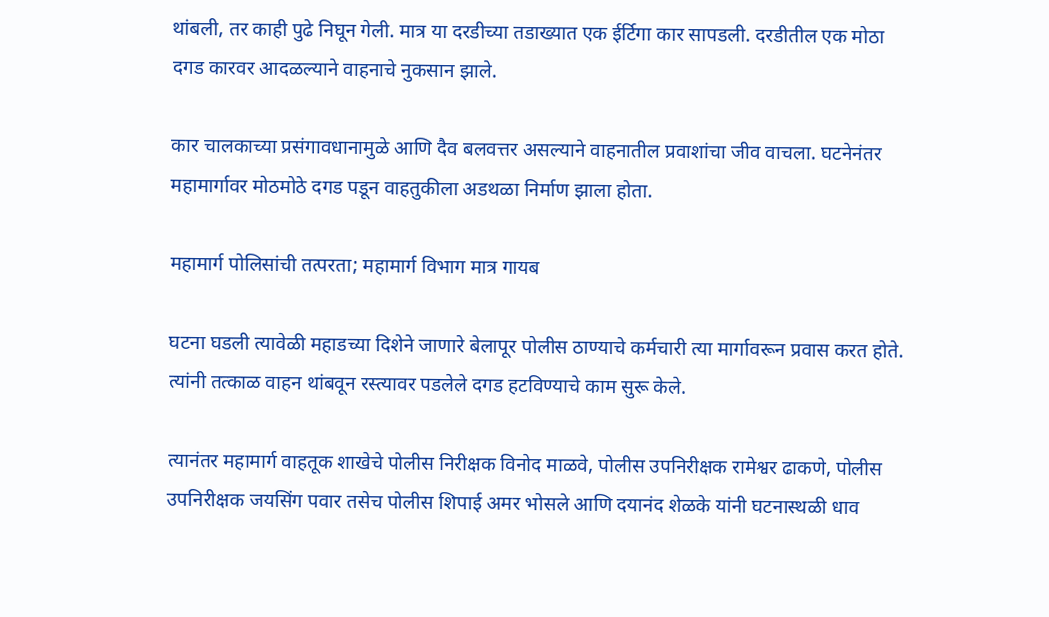थांबली, तर काही पुढे निघून गेली. मात्र या दरडीच्या तडाख्यात एक ईर्टिगा कार सापडली. दरडीतील एक मोठा दगड कारवर आदळल्याने वाहनाचे नुकसान झाले.

कार चालकाच्या प्रसंगावधानामुळे आणि दैव बलवत्तर असल्याने वाहनातील प्रवाशांचा जीव वाचला. घटनेनंतर महामार्गावर मोठमोठे दगड पडून वाहतुकीला अडथळा निर्माण झाला होता.

महामार्ग पोलिसांची तत्परता; महामार्ग विभाग मात्र गायब

घटना घडली त्यावेळी महाडच्या दिशेने जाणारे बेलापूर पोलीस ठाण्याचे कर्मचारी त्या मार्गावरून प्रवास करत होते. त्यांनी तत्काळ वाहन थांबवून रस्त्यावर पडलेले दगड हटविण्याचे काम सुरू केले.

त्यानंतर महामार्ग वाहतूक शाखेचे पोलीस निरीक्षक विनोद माळवे, पोलीस उपनिरीक्षक रामेश्वर ढाकणे, पोलीस उपनिरीक्षक जयसिंग पवार तसेच पोलीस शिपाई अमर भोसले आणि दयानंद शेळके यांनी घटनास्थळी धाव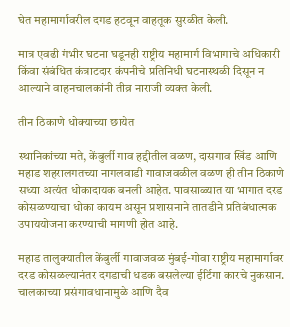घेत महामार्गावरील दगड हटवून वाहतूक सुरळीत केली.

मात्र एवढी गंभीर घटना घडूनही राष्ट्रीय महामार्ग विभागाचे अधिकारी किंवा संबंधित कंत्राटदार कंपनीचे प्रतिनिधी घटनास्थळी दिसून न आल्याने वाहनचालकांनी तीव्र नाराजी व्यक्त केली.

तीन ठिकाणे धोक्याच्या छायेत

स्थानिकांच्या मते, केंबुर्ली गाव हद्दीतील वळण, दासगाव खिंड आणि महाड शहरालगतच्या नागलवाडी गावाजवळील वळण ही तीन ठिकाणे सध्या अत्यंत धोकादायक बनली आहेत. पावसाळ्यात या भागात दरड कोसळण्याचा धोका कायम असून प्रशासनाने तातडीने प्रतिबंधात्मक उपाययोजना करण्याची मागणी होत आहे.

महाड तालुक्यातील केंबुर्ली गावाजवळ मुंबई-गोवा राष्ट्रीय महामार्गावर दरड कोसळल्यानंतर दगडाची धडक बसलेल्या ईर्टिगा कारचे नुकसान. चालकाच्या प्रसंगावधानामुळे आणि दैव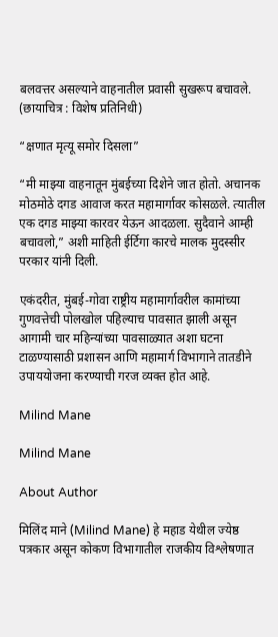बलवत्तर असल्याने वाहनातील प्रवासी सुखरूप बचावले. (छायाचित्र : विशेष प्रतिनिधी)

“क्षणात मृत्यू समोर दिसला”

“मी माझ्या वाहनातून मुंबईच्या दिशेने जात होतो. अचानक मोठमोठे दगड आवाज करत महामार्गावर कोसळले. त्यातील एक दगड माझ्या कारवर येऊन आदळला. सुदैवाने आम्ही बचावलो,” अशी माहिती ईर्टिगा कारचे मालक मुदस्सीर परकार यांनी दिली.

एकंदरीत, मुंबई-गोवा राष्ट्रीय महामार्गावरील कामांच्या गुणवत्तेची पोलखोल पहिल्याच पावसात झाली असून आगामी चार महिन्यांच्या पावसाळ्यात अशा घटना टाळण्यासाठी प्रशासन आणि महामार्ग विभागाने तातडीने उपाययोजना करण्याची गरज व्यक्त होत आहे.

Milind Mane

Milind Mane

About Author

मिलिंद माने (Milind Mane) हे महाड येथील ज्येष्ठ पत्रकार असून कोकण विभागातील राजकीय विश्लेषणात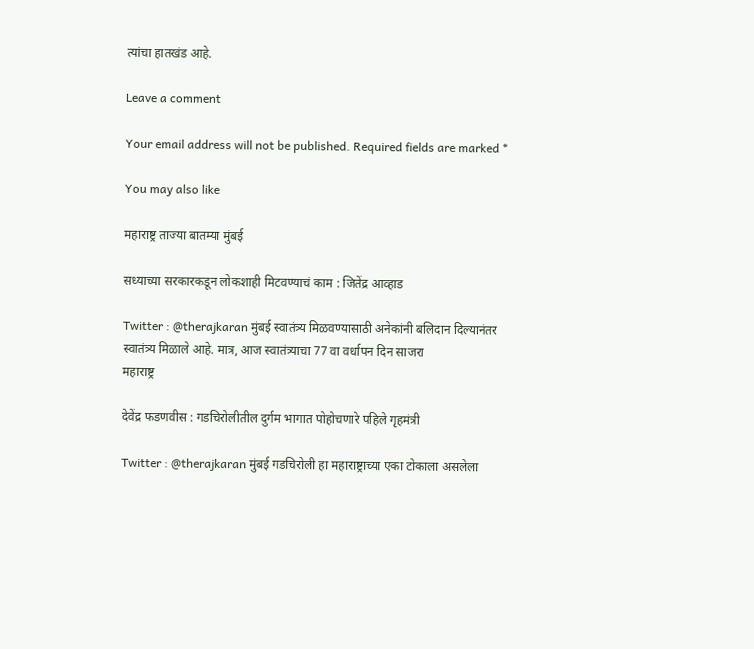त्यांचा हातखंड आहे.

Leave a comment

Your email address will not be published. Required fields are marked *

You may also like

महाराष्ट्र ताज्या बातम्या मुंबई

सध्याच्या सरकारकडून लोकशाही मिटवण्याचं काम : जितेंद्र आव्हाड

Twitter : @therajkaran मुंबई स्वातंत्र्य मिळवण्यासाठी अनेकांनी बलिदान दिल्यानंतर स्वातंत्र्य मिळाले आहे. मात्र, आज स्वातंत्र्याचा 77 वा वर्धापन दिन साजरा
महाराष्ट्र

देवेंद्र फडणवीस : गडचिरोलीतील दुर्गम भागात पोहोचणारे पहिले गृहमंत्री

Twitter : @therajkaran मुंबई गडचिरोली हा महाराष्ट्राच्या एका टोकाला असलेला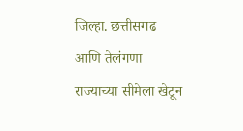जिल्हा. छत्तीसगढ आणि तेलंगणा राज्याच्या सीमेला खेटून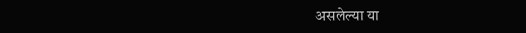असलेल्या या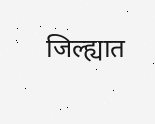जिल्ह्यात